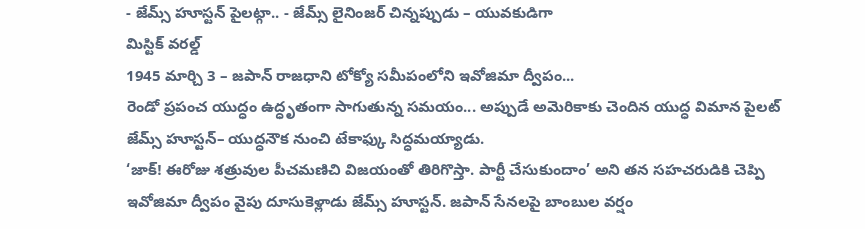- జేమ్స్ హూస్టన్ పైలట్గా.. - జేమ్స్ లైనింజర్ చిన్నప్పుడు – యువకుడిగా
మిస్టిక్ వరల్డ్
1945 మార్చి 3 – జపాన్ రాజధాని టోక్యో సమీపంలోని ఇవోజిమా ద్వీపం...
రెండో ప్రపంచ యుద్ధం ఉద్ధృతంగా సాగుతున్న సమయం... అప్పుడే అమెరికాకు చెందిన యుద్ధ విమాన పైలట్ జేమ్స్ హూస్టన్– యుద్ధనౌక నుంచి టేకాఫ్కు సిద్ధమయ్యాడు.
‘జాక్! ఈరోజు శత్రువుల పీచమణిచి విజయంతో తిరిగొస్తా. పార్టీ చేసుకుందాం’ అని తన సహచరుడికి చెప్పి ఇవోజిమా ద్వీపం వైపు దూసుకెళ్లాడు జేమ్స్ హూస్టన్. జపాన్ సేనలపై బాంబుల వర్షం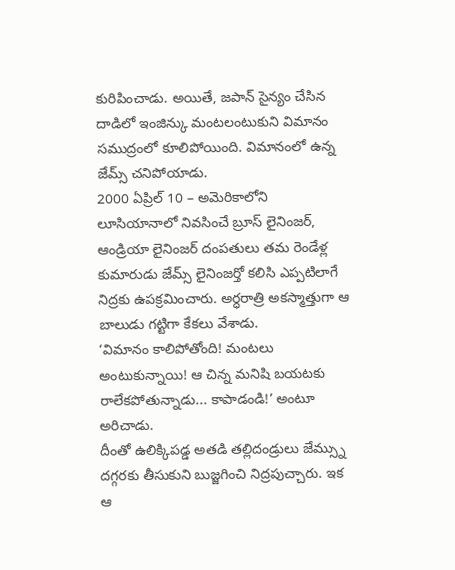కురిపించాడు. అయితే, జపాన్ సైన్యం చేసిన దాడిలో ఇంజిన్కు మంటలంటుకుని విమానం సముద్రంలో కూలిపోయింది. విమానంలో ఉన్న జేమ్స్ చనిపోయాడు.
2000 ఏప్రిల్ 10 – అమెరికాలోని లూసియానాలో నివసించే బ్రూస్ లైనింజర్, ఆండ్రియా లైనింజర్ దంపతులు తమ రెండేళ్ల కుమారుడు జేమ్స్ లైనింజర్తో కలిసి ఎప్పటిలాగే నిద్రకు ఉపక్రమించారు. అర్ధరాత్రి అకస్మాత్తుగా ఆ బాలుడు గట్టిగా కేకలు వేశాడు.
‘విమానం కాలిపోతోంది! మంటలు అంటుకున్నాయి! ఆ చిన్న మనిషి బయటకు రాలేకపోతున్నాడు... కాపాడండి!’ అంటూ అరిచాడు.
దీంతో ఉలిక్కిపడ్డ అతడి తల్లిదండ్రులు జేమ్స్ను దగ్గరకు తీసుకుని బుజ్జగించి నిద్రపుచ్చారు. ఇక ఆ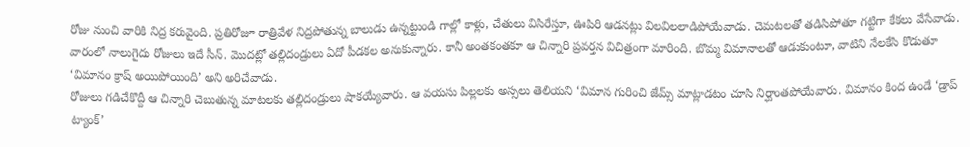రోజు నుంచి వారికి నిద్ర కరువైంది. ప్రతిరోజూ రాత్రివేళ నిద్రపోతున్న బాలుడు ఉన్నట్టుండి గాల్లో కాళ్లు, చేతులు విసిరేస్తూ, ఊపిరి ఆడనట్లు విలవిలలాడిపోయేవాడు. చెమటలతో తడిసిపోతూ గట్టిగా కేకలు వేసేవాడు.
వారంలో నాలుగైదు రోజులు ఇదే సీన్. మొదట్లో తల్లిదండ్రులు ఏదో పీడకల అనుకున్నారు. కానీ అంతకంతకూ ఆ చిన్నారి ప్రవర్తన విచిత్రంగా మారింది. బొమ్మ విమానాలతో ఆడుకుంటూ, వాటిని నేలకేసి కొడుతూ ‘విమానం క్రాష్ అయిపోయింది’ అని అరిచేవాడు.
రోజులు గడిచేకొద్దీ ఆ చిన్నారి చెబుతున్న మాటలకు తల్లిదండ్రులు షాకయ్యేవారు. ఆ వయసు పిల్లలకు అస్సలు తెలియని ‘విమాన గురించి జేమ్స్ మాట్లాడటం చూసి నిర్ఘాంతపోయేవారు. విమానం కింద ఉండే ‘డ్రాప్ ట్యాంక్’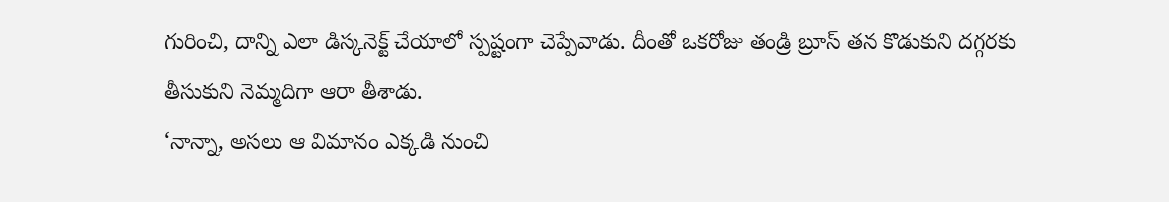గురించి, దాన్ని ఎలా డిస్కనెక్ట్ చేయాలో స్పష్టంగా చెప్పేవాడు. దీంతో ఒకరోజు తండ్రి బ్రూస్ తన కొడుకుని దగ్గరకు తీసుకుని నెమ్మదిగా ఆరా తీశాడు.
‘నాన్నా, అసలు ఆ విమానం ఎక్కడి నుంచి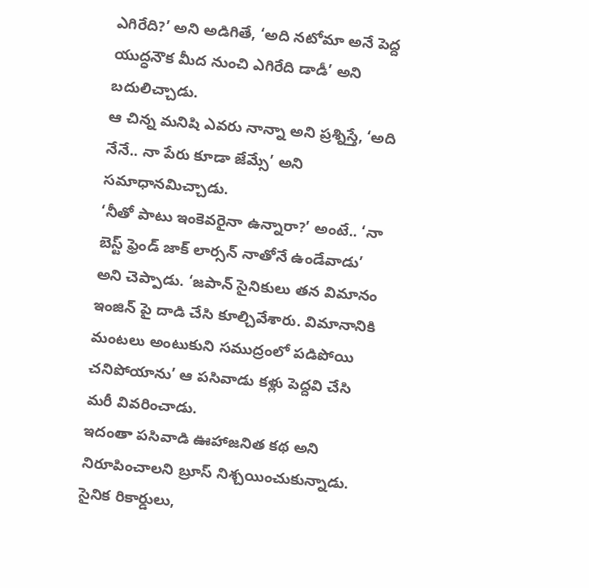ఎగిరేది?’ అని అడిగితే, ‘అది నటోమా అనే పెద్ద యుద్ధనౌక మీద నుంచి ఎగిరేది డాడీ’ అని బదులిచ్చాడు.
ఆ చిన్న మనిషి ఎవరు నాన్నా అని ప్రశ్నిస్తే, ‘అది నేనే.. నా పేరు కూడా జేమ్సే’ అని సమాధానమిచ్చాడు.
‘నీతో పాటు ఇంకెవరైనా ఉన్నారా?’ అంటే.. ‘నా బెస్ట్ ఫ్రెండ్ జాక్ లార్సన్ నాతోనే ఉండేవాడు’ అని చెప్పాడు. ‘జపాన్ సైనికులు తన విమానం ఇంజిన్ పై దాడి చేసి కూల్చివేశారు. విమానానికి మంటలు అంటుకుని సముద్రంలో పడిపోయి చనిపోయాను’ ఆ పసివాడు కళ్లు పెద్దవి చేసి మరీ వివరించాడు.
ఇదంతా పసివాడి ఊహాజనిత కథ అని నిరూపించాలని బ్రూస్ నిశ్చయించుకున్నాడు. సైనిక రికార్డులు,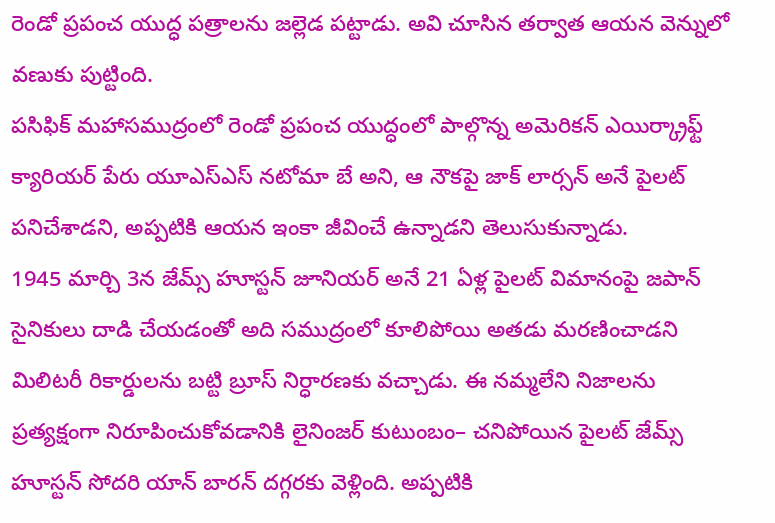రెండో ప్రపంచ యుద్ధ పత్రాలను జల్లెడ పట్టాడు. అవి చూసిన తర్వాత ఆయన వెన్నులో వణుకు పుట్టింది.
పసిఫిక్ మహాసముద్రంలో రెండో ప్రపంచ యుద్ధంలో పాల్గొన్న అమెరికన్ ఎయిర్క్రాఫ్ట్ క్యారియర్ పేరు యూఎస్ఎస్ నటోమా బే అని, ఆ నౌకపై జాక్ లార్సన్ అనే పైలట్ పనిచేశాడని, అప్పటికి ఆయన ఇంకా జీవించే ఉన్నాడని తెలుసుకున్నాడు.
1945 మార్చి 3న జేమ్స్ హూస్టన్ జూనియర్ అనే 21 ఏళ్ల పైలట్ విమానంపై జపాన్ సైనికులు దాడి చేయడంతో అది సముద్రంలో కూలిపోయి అతడు మరణించాడని మిలిటరీ రికార్డులను బట్టి బ్రూస్ నిర్ధారణకు వచ్చాడు. ఈ నమ్మలేని నిజాలను ప్రత్యక్షంగా నిరూపించుకోవడానికి లైనింజర్ కుటుంబం– చనిపోయిన పైలట్ జేమ్స్ హూస్టన్ సోదరి యాన్ బారన్ దగ్గరకు వెళ్లింది. అప్పటికి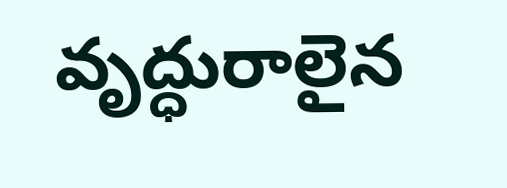వృద్ధురాలైన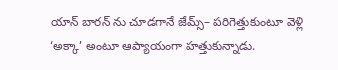యాన్ బారన్ ను చూడగానే జేమ్స్– పరిగెత్తుకుంటూ వెళ్లి ‘అక్కా’ అంటూ ఆప్యాయంగా హత్తుకున్నాడు.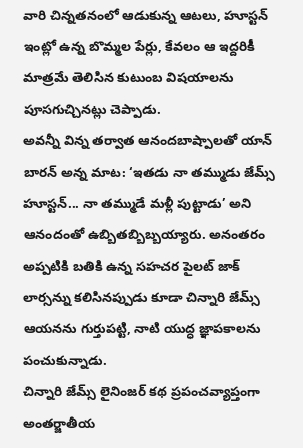వారి చిన్నతనంలో ఆడుకున్న ఆటలు, హూస్టన్ ఇంట్లో ఉన్న బొమ్మల పేర్లు, కేవలం ఆ ఇద్దరికీ మాత్రమే తెలిసిన కుటుంబ విషయాలను పూసగుచ్చినట్లు చెప్పాడు.
అవన్నీ విన్న తర్వాత ఆనందబాష్పాలతో యాన్ బారన్ అన్న మాట: ‘ఇతడు నా తమ్ముడు జేమ్స్ హూస్టన్... నా తమ్ముడే మళ్లీ పుట్టాడు’ అని ఆనందంతో ఉబ్బితబ్బిబ్బయ్యారు. అనంతరం అప్పటికి బతికి ఉన్న సహచర పైలట్ జాక్ లార్సన్ను కలిసినప్పుడు కూడా చిన్నారి జేమ్స్ ఆయనను గుర్తుపట్టి, నాటి యుద్ధ జ్ఞాపకాలను పంచుకున్నాడు.
చిన్నారి జేమ్స్ లైనింజర్ కథ ప్రపంచవ్యాప్తంగా అంతర్జాతీయ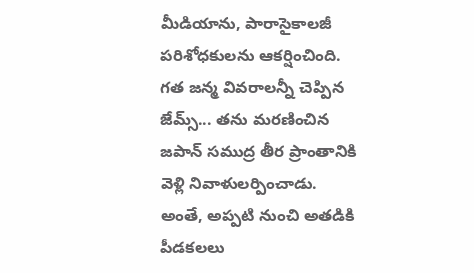మీడియాను, పారాసైకాలజీ పరిశోధకులను ఆకర్షించింది. గత జన్మ వివరాలన్నీ చెప్పిన జేమ్స్... తను మరణించిన జపాన్ సముద్ర తీర ప్రాంతానికి వెళ్లి నివాళులర్పించాడు. అంతే, అప్పటి నుంచి అతడికి పీడకలలు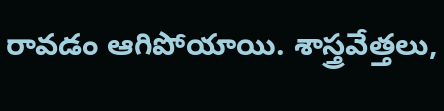రావడం ఆగిపోయాయి. శాస్త్రవేత్తలు,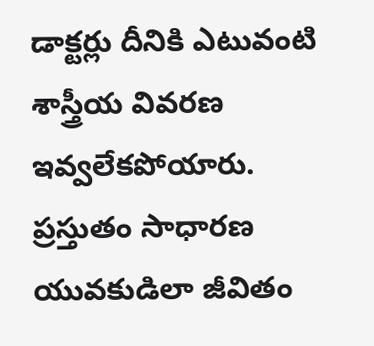డాక్టర్లు దీనికి ఎటువంటి శాస్త్రీయ వివరణ ఇవ్వలేకపోయారు. ప్రస్తుతం సాధారణ యువకుడిలా జీవితం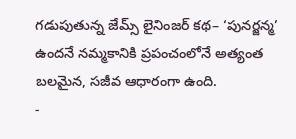గడుపుతున్న జేమ్స్ లైనింజర్ కథ– ‘పునర్జన్మ’ ఉందనే నమ్మకానికి ప్రపంచంలోనే అత్యంత బలమైన, సజీవ ఆధారంగా ఉంది.
-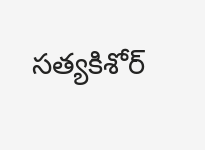సత్యకిశోర్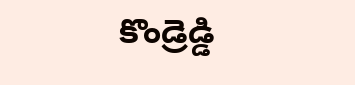కొండ్రెడ్డి